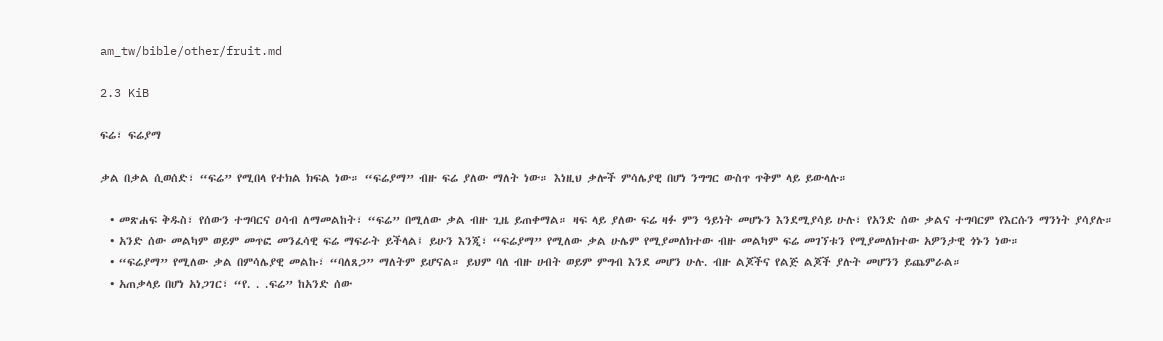am_tw/bible/other/fruit.md

2.3 KiB

ፍሬ፣ ፍሬያማ

ቃል በቃል ሲወሰድ፣ “ፍሬ” የሚበላ የተክል ክፍል ነው። “ፍሬያማ” ብዙ ፍሬ ያለው ማለት ነው። እነዚህ ቃሎች ምሳሌያዊ በሆነ ንግግር ውስጥ ጥቅም ላይ ይውላሉ።

  • መጽሐፍ ቅዱስ፣ የሰውን ተግባርና ዐሳብ ለማመልከት፣ “ፍሬ” በሚለው ቃል ብዙ ጊዜ ይጠቀማል። ዛፍ ላይ ያለው ፍሬ ዛፉ ምን ዓይነት መሆኑን እንደሚያሳይ ሁሉ፣ የአንድ ሰው ቃልና ተግባርም የእርሱን ማንነት ያሳያሉ።
  • አንድ ሰው መልካም ወይም መጥፎ መንፈሳዊ ፍሬ ማፍራት ይችላል፤ ይሁን እንጂ፣ “ፍሬያማ” የሚለው ቃል ሁሌም የሚያመለክተው ብዙ መልካም ፍሬ መገኘቱን የሚያመለክተው አዎንታዊ ጎኑን ነው።
  • “ፍሬያማ” የሚለው ቃል በምሳሌያዊ መልኩ፣ “ባለጸጋ” ማለትም ይሆናል። ይህም ባለ ብዙ ሀብት ወይም ምግብ እንደ መሆን ሁሉ. ብዙ ልጆችና የልጅ ልጆች ያሉት መሆንን ይጨምራል።
  • አጠቃላይ በሆነ አነጋገር፣ “የ. . .ፍሬ” ከአንድ ሰው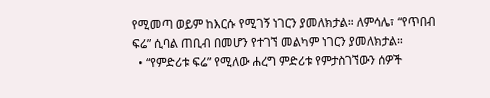የሚመጣ ወይም ከእርሱ የሚገኝ ነገርን ያመለክታል። ለምሳሌ፣ “የጥበብ ፍሬ” ሲባል ጠቢብ በመሆን የተገኘ መልካም ነገርን ያመለክታል።
  • “የምድሪቱ ፍሬ” የሚለው ሐረግ ምድሪቱ የምታስገኘውን ሰዎች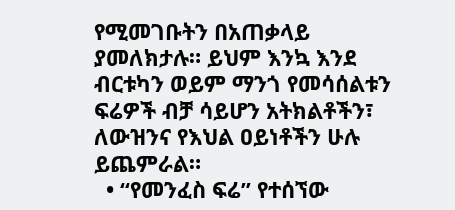የሚመገቡትን በአጠቃላይ ያመለክታሉ። ይህም እንኳ እንደ ብርቱካን ወይም ማንጎ የመሳሰልቱን ፍሬዎች ብቻ ሳይሆን አትክልቶችን፣ ለውዝንና የእህል ዐይነቶችን ሁሉ ይጨምራል።
  • “የመንፈስ ፍሬ” የተሰኘው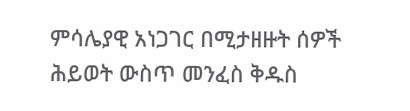ምሳሌያዊ አነጋገር በሚታዘዙት ሰዎች ሕይወት ውስጥ መንፈስ ቅዱስ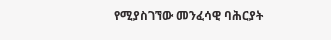የሚያስገኘው መንፈሳዊ ባሕርያት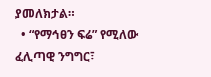ያመለክታል።
  • “የማኅፀን ፍሬ” የሚለው ፈሊጣዊ ንግግር፣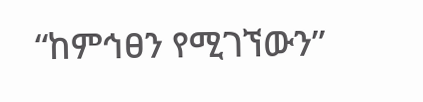“ከምኅፀን የሚገኘውን”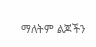ማለትም ልጆችን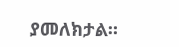ያመለክታል።